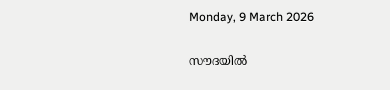Monday, 9 March 2026

സൗദയില്‍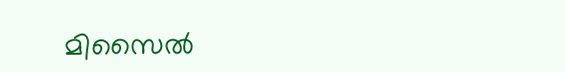മിസൈല്‍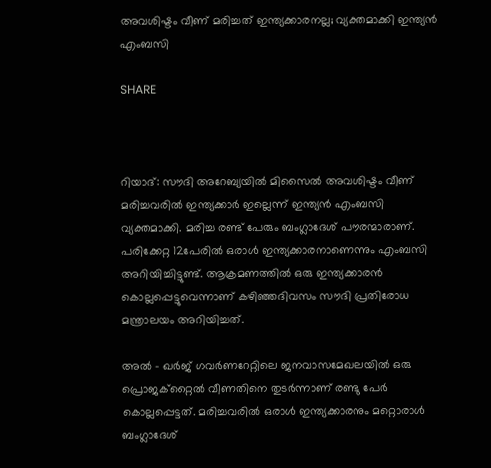അവശിഷ്ടം വീണ് മരിച്ചത് ഇന്ത്യക്കാരനല്ല; വ്യക്തമാക്കി ഇന്ത്യന്‍ എംബസി

SHARE



റിയാദ്: സൗദി അറേബ്യയില്‍ മിസൈല്‍ അവശിഷ്ടം വീണ് മരിച്ചവരില്‍ ഇന്ത്യക്കാര്‍ ഇല്ലെന്ന് ഇന്ത്യന്‍ എംബസി വ്യക്തമാക്കി. മരിച്ച രണ്ട് പേരും ബംഗ്ലാദേശ് പൗരന്മാരാണ്. പരിക്കേറ്റ 12പേരില്‍ ഒരാള്‍ ഇന്ത്യക്കാരനാണെന്നും എംബസി അറിയിച്ചിട്ടുണ്ട്. ആക്രമണത്തില്‍ ഒരു ഇന്ത്യക്കാരന്‍ കൊല്ലപ്പെട്ടുവെന്നാണ് കഴിഞ്ഞദിവസം സൗദി പ്രതിരോധ മന്ത്രാലയം അറിയിച്ചത്.

അല്‍ - ഖര്‍ജ് ഗവര്‍ണറേറ്റിലെ ജനവാസമേഖലയില്‍ ഒരു പ്രൊജക്‌റ്റൈല്‍ വീണതിനെ തുടര്‍ന്നാണ് രണ്ടു പേര്‍ കൊല്ലപ്പെട്ടത്. മരിച്ചവരില്‍ ഒരാള്‍ ഇന്ത്യക്കാരനും മറ്റൊരാള്‍ ബംഗ്ലാദേശ്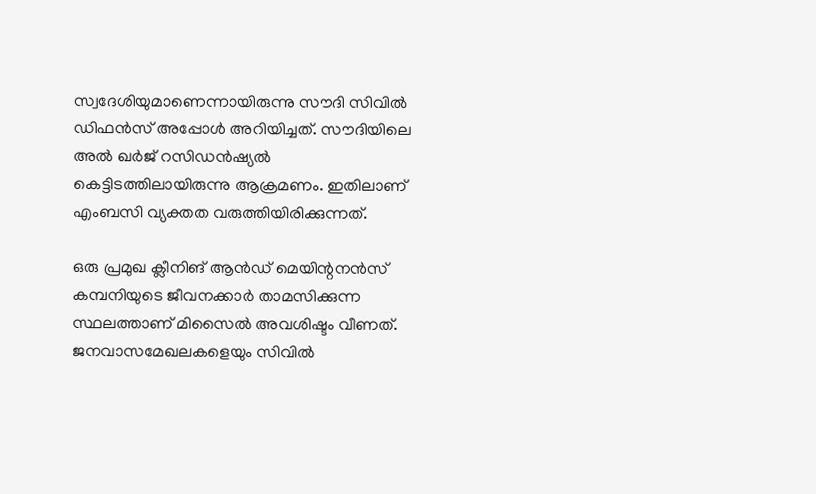സ്വദേശിയുമാണെന്നായിരുന്നു സൗദി സിവില്‍ ഡിഫന്‍സ് അപ്പോള്‍ അറിയിച്ചത്. സൗദിയിലെ അല്‍ ഖര്‍ജ് റസിഡന്‍ഷ്യല്‍ കെട്ടിടത്തിലായിരുന്നു ആക്രമണം. ഇതിലാണ് എംബസി വ്യക്തത വരുത്തിയിരിക്കുന്നത്.

ഒരു പ്രമുഖ ക്ലീനിങ് ആന്‍ഡ് മെയിന്റനന്‍സ് കമ്പനിയുടെ ജീവനക്കാര്‍ താമസിക്കുന്ന സ്ഥലത്താണ് മിസൈല്‍ അവശിഷ്ടം വീണത്. ജനവാസമേഖലകളെയും സിവില്‍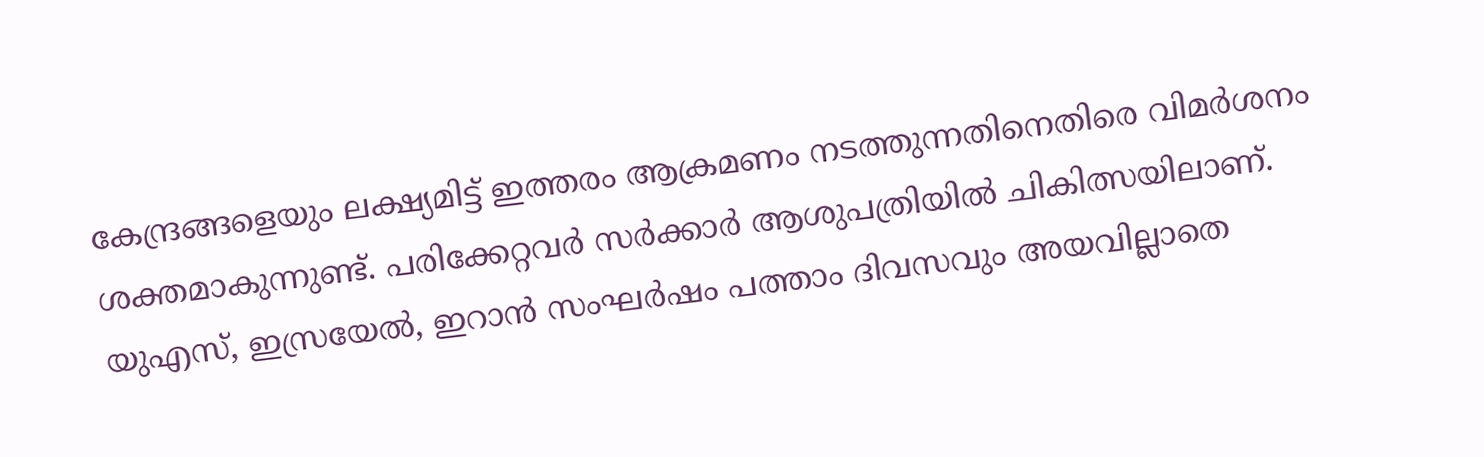കേന്ദ്രങ്ങളെയും ലക്ഷ്യമിട്ട് ഇത്തരം ആക്രമണം നടത്തുന്നതിനെതിരെ വിമര്‍ശനം ശക്തമാകുന്നുണ്ട്. പരിക്കേറ്റവര്‍ സര്‍ക്കാര്‍ ആശുപത്രിയില്‍ ചികിത്സയിലാണ്. യുഎസ്, ഇസ്രയേല്‍, ഇറാന്‍ സംഘര്‍ഷം പത്താം ദിവസവും അയവില്ലാതെ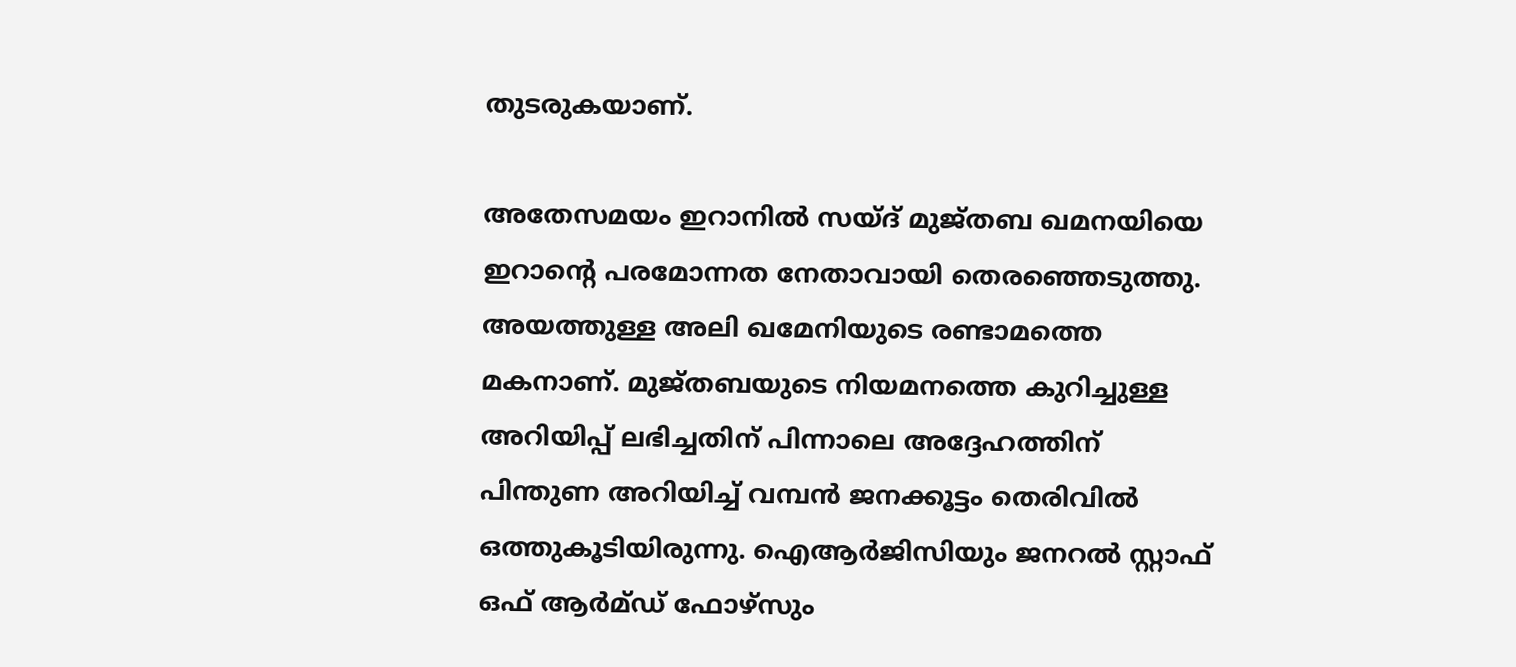തുടരുകയാണ്.

അതേസമയം ഇറാനില്‍ സയ്ദ് മുജ്തബ ഖമനയിയെ ഇറാന്റെ പരമോന്നത നേതാവായി തെരഞ്ഞെടുത്തു. അയത്തുള്ള അലി ഖമേനിയുടെ രണ്ടാമത്തെ മകനാണ്. മുജ്തബയുടെ നിയമനത്തെ കുറിച്ചുള്ള അറിയിപ്പ് ലഭിച്ചതിന് പിന്നാലെ അദ്ദേഹത്തിന് പിന്തുണ അറിയിച്ച് വമ്പന്‍ ജനക്കൂട്ടം തെരിവില്‍ ഒത്തുകൂടിയിരുന്നു. ഐആര്‍ജിസിയും ജനറല്‍ സ്റ്റാഫ് ഒഫ് ആര്‍മ്ഡ് ഫോഴ്‌സും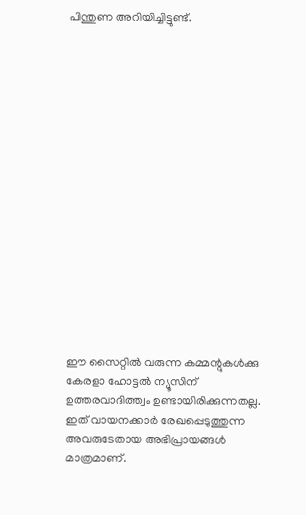പിന്തുണ അറിയിച്ചിട്ടുണ്ട്.

















ഈ സൈറ്റിൽ വരുന്ന കമ്മന്റുകൾക്കു കേരളാ ഹോട്ടൽ ന്യൂസിന് ഉത്തരവാദിത്ത്വം ഉണ്ടായിരിക്കുന്നതല്ല. ഇത് വായനക്കാർ രേഖപ്പെടുത്തുന്ന അവരുടേതായ അഭിപ്രായങ്ങൾ മാത്രമാണ്.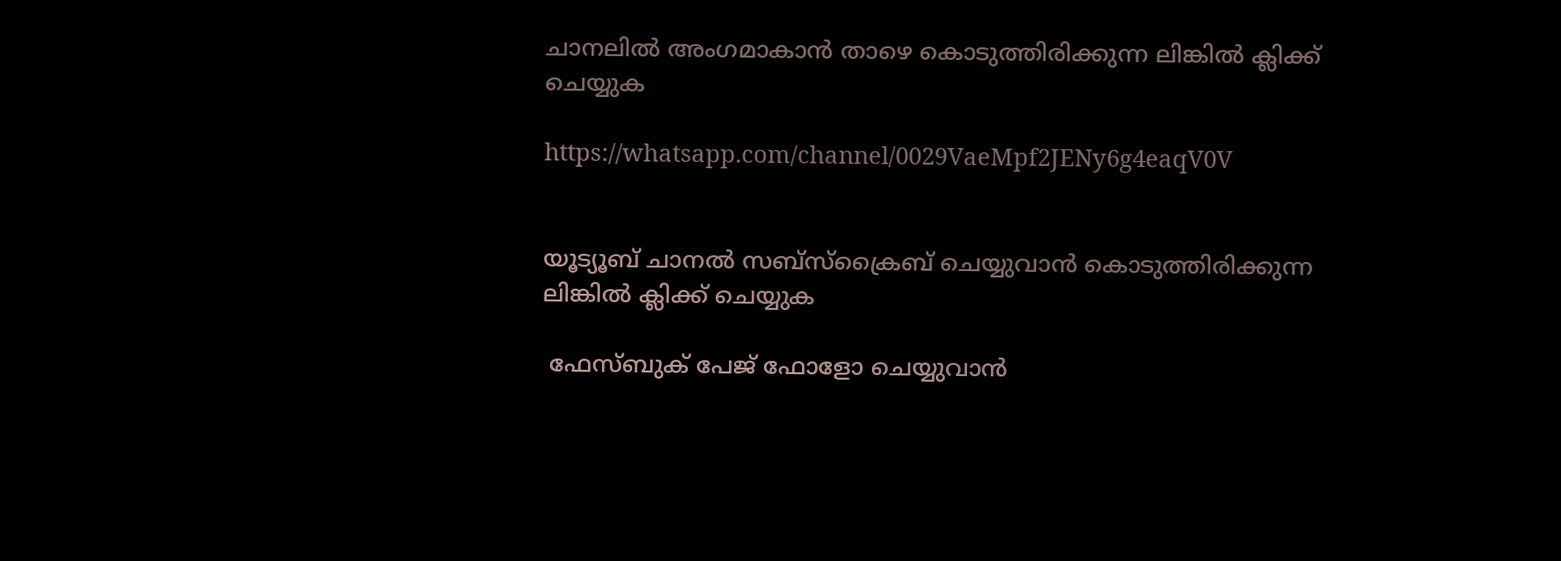ചാനലിൽ അംഗമാകാൻ താഴെ കൊടുത്തിരിക്കുന്ന ലിങ്കിൽ ക്ലിക്ക് ചെയ്യുക

https://whatsapp.com/channel/0029VaeMpf2JENy6g4eaqV0V


യൂട്യൂബ് ചാനൽ സബ്സ്ക്രൈബ് ചെയ്യുവാൻ കൊടുത്തിരിക്കുന്ന ലിങ്കിൽ ക്ലിക്ക് ചെയ്യുക

 ഫേസ്ബുക് പേജ് ഫോളോ ചെയ്യുവാൻ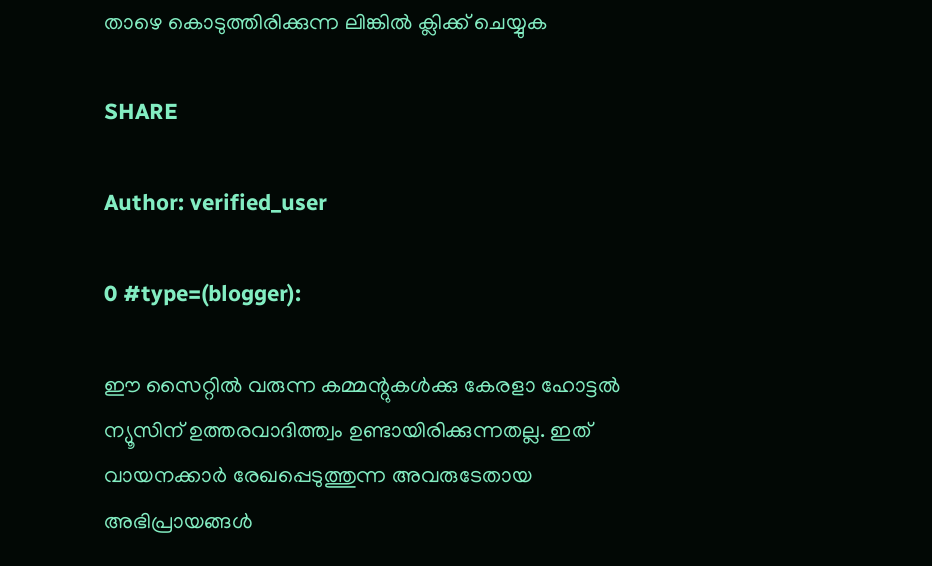താഴെ കൊടുത്തിരിക്കുന്ന ലിങ്കിൽ ക്ലിക്ക് ചെയ്യുക

SHARE

Author: verified_user

0 #type=(blogger):

ഈ സൈറ്റിൽ വരുന്ന കമ്മന്റുകൾക്കു കേരളാ ഹോട്ടൽ ന്യൂസിന് ഉത്തരവാദിത്ത്വം ഉണ്ടായിരിക്കുന്നതല്ല. ഇത് വായനക്കാർ രേഖപ്പെടുത്തുന്ന അവരുടേതായ അഭിപ്രായങ്ങൾ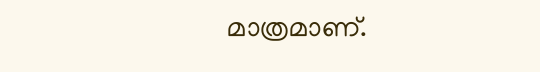മാത്രമാണ്.